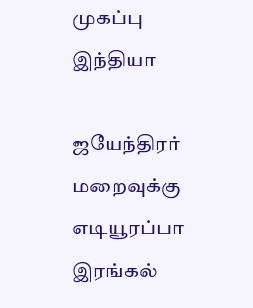முகப்பு
இந்தியா

ஜயேந்திரர் மறைவுக்கு எடியூரப்பா இரங்கல்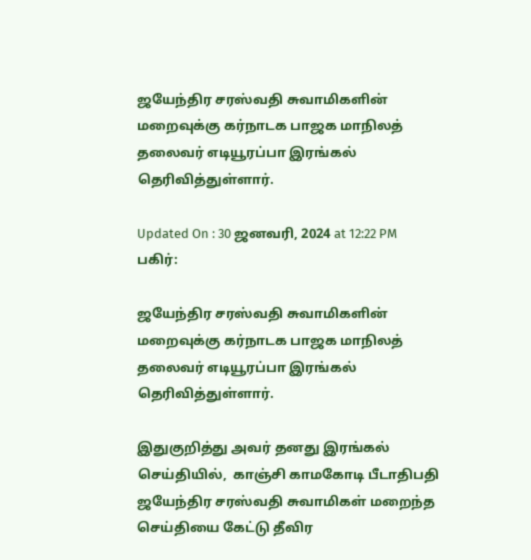ஜயேந்திர சரஸ்வதி சுவாமிகளின் மறைவுக்கு கர்நாடக பாஜக மாநிலத் தலைவர் எடியூரப்பா இரங்கல் தெரிவித்துள்ளார்.

Updated On : 30 ஜனவரி, 2024 at 12:22 PM
பகிர்:

ஜயேந்திர சரஸ்வதி சுவாமிகளின் மறைவுக்கு கர்நாடக பாஜக மாநிலத் தலைவர் எடியூரப்பா இரங்கல் தெரிவித்துள்ளார்.

இதுகுறித்து அவர் தனது இரங்கல் செய்தியில்,  காஞ்சி காமகோடி பீடாதிபதி ஜயேந்திர சரஸ்வதி சுவாமிகள் மறைந்த செய்தியை கேட்டு தீவிர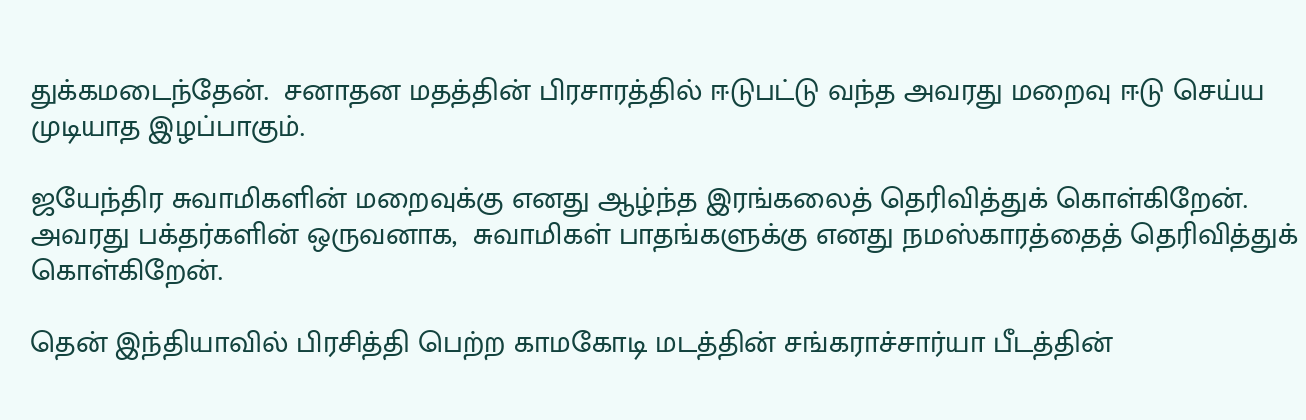துக்கமடைந்தேன்.  சனாதன மதத்தின் பிரசாரத்தில் ஈடுபட்டு வந்த அவரது மறைவு ஈடு செய்ய முடியாத இழப்பாகும்.

ஜயேந்திர சுவாமிகளின் மறைவுக்கு எனது ஆழ்ந்த இரங்கலைத் தெரிவித்துக் கொள்கிறேன்.  அவரது பக்தர்களின் ஒருவனாக,  சுவாமிகள் பாதங்களுக்கு எனது நமஸ்காரத்தைத் தெரிவித்துக் கொள்கிறேன்.

தென் இந்தியாவில் பிரசித்தி பெற்ற காமகோடி மடத்தின் சங்கராச்சார்யா பீடத்தின்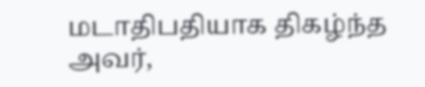மடாதிபதியாக திகழ்ந்த அவர்,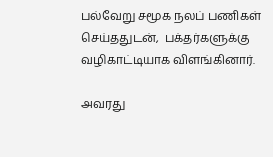பல்வேறு சமூக நலப் பணிகள் செய்ததுடன்,  பக்தர்களுக்கு வழிகாட்டியாக விளங்கினார்.

அவரது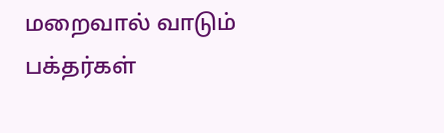மறைவால் வாடும் பக்தர்கள்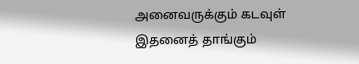அனைவருக்கும் கடவுள் இதனைத் தாங்கும்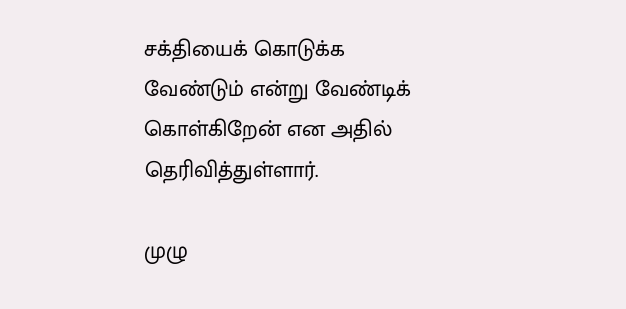சக்தியைக் கொடுக்க வேண்டும் என்று வேண்டிக் கொள்கிறேன் என அதில் தெரிவித்துள்ளார்.

முழு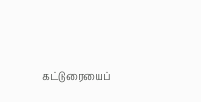கட்டுரையைப்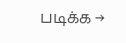படிக்க →